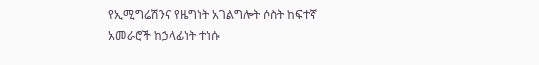የኢሚግሬሽንና የዜግነት አገልግሎት ሶስት ከፍተኛ አመራሮች ከኃላፊነት ተነሱ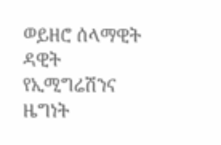ወይዘሮ ሰላማዊት ዳዊት የኢሚግሬሽንና ዜግነት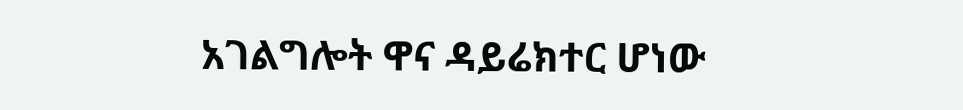አገልግሎት ዋና ዳይሬክተር ሆነው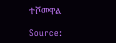ተሾመዋል

Source: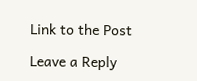Link to the Post

Leave a Reply